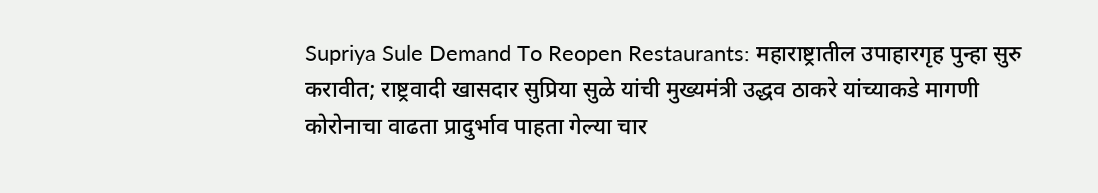Supriya Sule Demand To Reopen Restaurants: महाराष्ट्रातील उपाहारगृह पुन्हा सुरु करावीत; राष्ट्रवादी खासदार सुप्रिया सुळे यांची मुख्यमंत्री उद्धव ठाकरे यांच्याकडे मागणी
कोरोनाचा वाढता प्रादुर्भाव पाहता गेल्या चार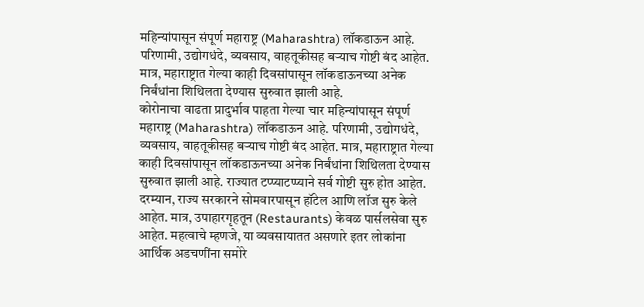महिन्यांपासून संपूर्ण महाराष्ट्र (Maharashtra) लॉकडाऊन आहे. परिणामी, उद्योगधंदे, व्यवसाय, वाहतूकीसह बऱ्याच गोष्टी बंद आहेत. मात्र, महाराष्ट्रात गेल्या काही दिवसांपासून लॉकडाऊनच्या अनेक निर्बंधांना शिथिलता देण्यास सुरुवात झाली आहे.
कोरोनाचा वाढता प्रादुर्भाव पाहता गेल्या चार महिन्यांपासून संपूर्ण महाराष्ट्र (Maharashtra) लॉकडाऊन आहे. परिणामी, उद्योगधंदे, व्यवसाय, वाहतूकीसह बऱ्याच गोष्टी बंद आहेत. मात्र, महाराष्ट्रात गेल्या काही दिवसांपासून लॉकडाऊनच्या अनेक निर्बंधांना शिथिलता देण्यास सुरुवात झाली आहे. राज्यात टप्प्याटप्प्याने सर्व गोष्टी सुरु होत आहेत. दरम्यान, राज्य सरकारने सोमवारपासून हॉटेल आणि लॉज सुरु केले आहेत. मात्र, उपाहारगृहतून (Restaurants) केवळ पार्सलसेवा सुरु आहेत. महत्वाचे म्हणजे, या व्यवसायातत असणारे इतर लोकांना आर्थिक अडचणींना समोरे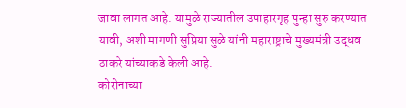जावा लागत आहे. यामुळे राज्यातील उपाहारगृह पुन्हा सुरु करण्यात यावी, अशी मागणी सुप्रिया सुळे यांनी महाराष्ट्राचे मुख्यमंत्री उद्धव ठाकरे यांच्याकडे केली आहे.
कोरोनाच्या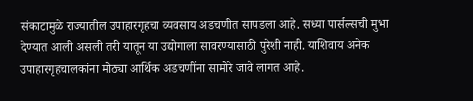संकाटामुळे राज्यातील उपाहारगृहचा व्यवसाय अडचणीत सापडला आहे. सध्या पार्सल्सची मुभा देण्यात आली असली तरी यातून या उद्योगाला सावरण्यासाठी पुरेशी नाही. याशिवाय अनेक उपाहारगृहचालकांना मोठ्या आर्थिक अडचणींना सामोरे जावे लागत आहे.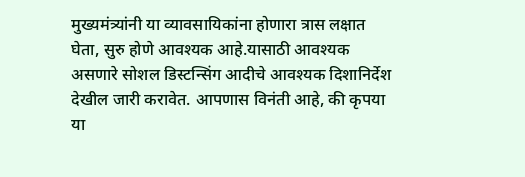मुख्यमंत्र्यांनी या व्यावसायिकांना होणारा त्रास लक्षात घेता, सुरु होणे आवश्यक आहे.यासाठी आवश्यक असणारे सोशल डिस्टन्सिंग आदीचे आवश्यक दिशानिर्देश देखील जारी करावेत. आपणास विनंती आहे, की कृपया या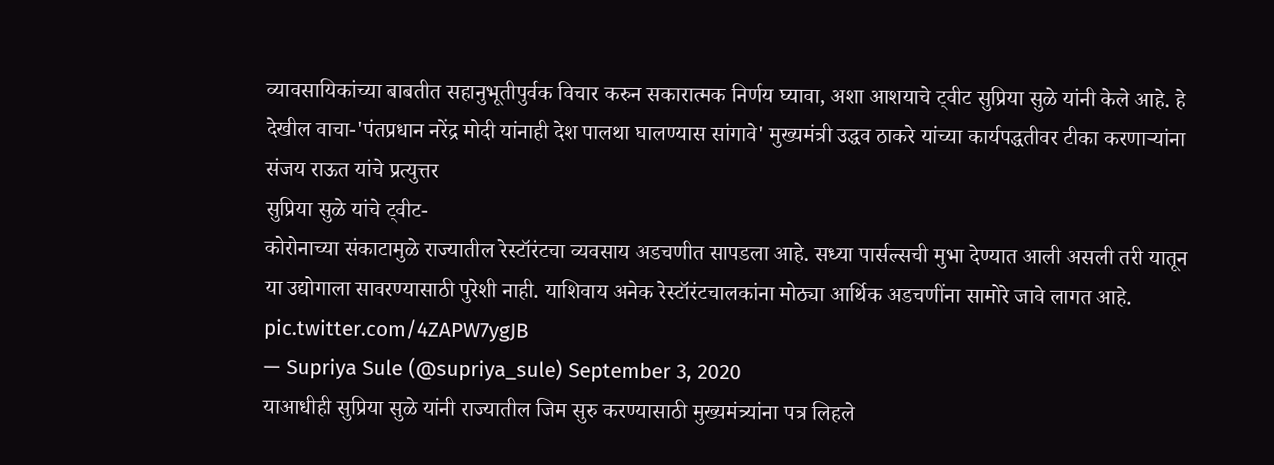व्यावसायिकांच्या बाबतीत सहानुभूतीपुर्वक विचार करुन सकारात्मक निर्णय घ्यावा, अशा आशयाचे ट्वीट सुप्रिया सुळे यांनी केले आहे. हे देखील वाचा-'पंतप्रधान नरेंद्र मोदी यांनाही देश पालथा घालण्यास सांगावे' मुख्यमंत्री उद्धव ठाकरे यांच्या कार्यपद्धतीवर टीका करणाऱ्यांना संजय राऊत यांचे प्रत्युत्तर
सुप्रिया सुळे यांचे ट्वीट-
कोरोनाच्या संकाटामुळे राज्यातील रेस्टॉरंटचा व्यवसाय अडचणीत सापडला आहे. सध्या पार्सल्सची मुभा देण्यात आली असली तरी यातून या उद्योगाला सावरण्यासाठी पुरेशी नाही. याशिवाय अनेक रेस्टॉरंटचालकांना मोठ्या आर्थिक अडचणींना सामोरे जावे लागत आहे. pic.twitter.com/4ZAPW7ygJB
— Supriya Sule (@supriya_sule) September 3, 2020
याआधीही सुप्रिया सुळे यांनी राज्यातील जिम सुरु करण्यासाठी मुख्यमंत्र्यांना पत्र लिहले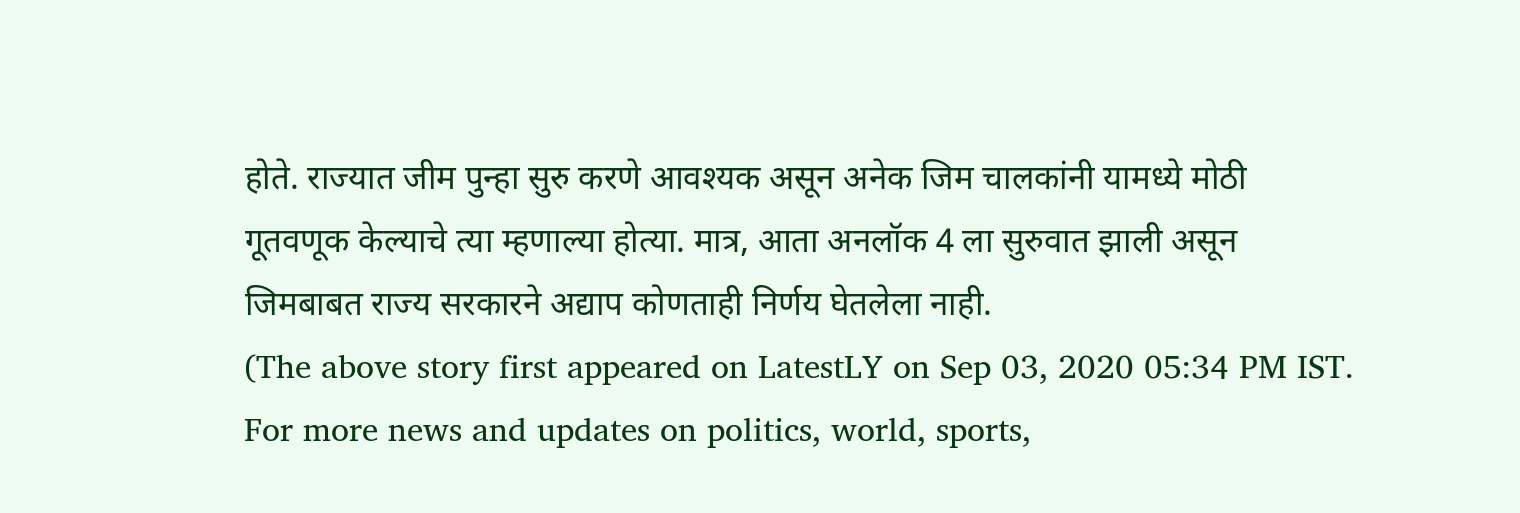होते. राज्यात जीम पुन्हा सुरु करणे आवश्यक असून अनेक जिम चालकांनी यामध्ये मोठी गूतवणूक केल्याचे त्या म्हणाल्या होत्या. मात्र, आता अनलॉक 4 ला सुरुवात झाली असून जिमबाबत राज्य सरकारने अद्याप कोणताही निर्णय घेतलेला नाही.
(The above story first appeared on LatestLY on Sep 03, 2020 05:34 PM IST. For more news and updates on politics, world, sports,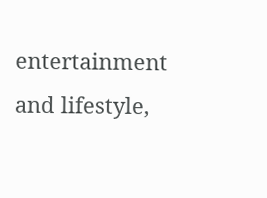entertainment and lifestyle,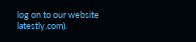log on to our website latestly.com).